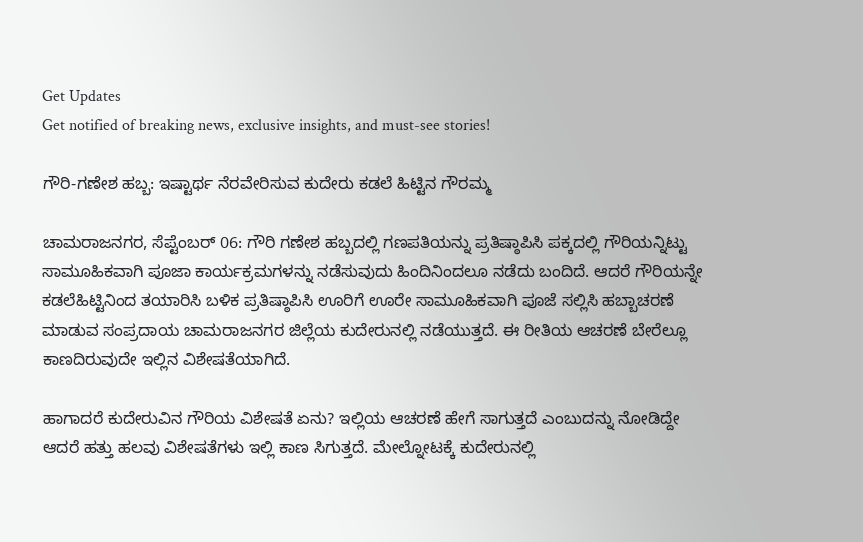Get Updates
Get notified of breaking news, exclusive insights, and must-see stories!

ಗೌರಿ-ಗಣೇಶ ಹಬ್ಬ: ಇಷ್ಟಾರ್ಥ ನೆರವೇರಿಸುವ ಕುದೇರು ಕಡಲೆ ಹಿಟ್ಟಿನ ಗೌರಮ್ಮ

ಚಾಮರಾಜನಗರ, ಸೆಪ್ಟೆಂಬರ್‌ 06: ಗೌರಿ ಗಣೇಶ ಹಬ್ಬದಲ್ಲಿ ಗಣಪತಿಯನ್ನು ಪ್ರತಿಷ್ಠಾಪಿಸಿ ಪಕ್ಕದಲ್ಲಿ ಗೌರಿಯನ್ನಿಟ್ಟು ಸಾಮೂಹಿಕವಾಗಿ ಪೂಜಾ ಕಾರ್ಯಕ್ರಮಗಳನ್ನು ನಡೆಸುವುದು ಹಿಂದಿನಿಂದಲೂ ನಡೆದು ಬಂದಿದೆ. ಆದರೆ ಗೌರಿಯನ್ನೇ ಕಡಲೆಹಿಟ್ಟಿನಿಂದ ತಯಾರಿಸಿ ಬಳಿಕ ಪ್ರತಿಷ್ಠಾಪಿಸಿ ಊರಿಗೆ ಊರೇ ಸಾಮೂಹಿಕವಾಗಿ ಪೂಜೆ ಸಲ್ಲಿಸಿ ಹಬ್ಬಾಚರಣೆ ಮಾಡುವ ಸಂಪ್ರದಾಯ ಚಾಮರಾಜನಗರ ಜಿಲ್ಲೆಯ ಕುದೇರುನಲ್ಲಿ ನಡೆಯುತ್ತದೆ. ಈ ರೀತಿಯ ಆಚರಣೆ ಬೇರೆಲ್ಲೂ ಕಾಣದಿರುವುದೇ ಇಲ್ಲಿನ ವಿಶೇಷತೆಯಾಗಿದೆ.

ಹಾಗಾದರೆ ಕುದೇರುವಿನ ಗೌರಿಯ ವಿಶೇಷತೆ ಏನು? ಇಲ್ಲಿಯ ಆಚರಣೆ ಹೇಗೆ ಸಾಗುತ್ತದೆ ಎಂಬುದನ್ನು ನೋಡಿದ್ದೇ ಆದರೆ ಹತ್ತು ಹಲವು ವಿಶೇಷತೆಗಳು ಇಲ್ಲಿ ಕಾಣ ಸಿಗುತ್ತದೆ. ಮೇಲ್ನೋಟಕ್ಕೆ ಕುದೇರುನಲ್ಲಿ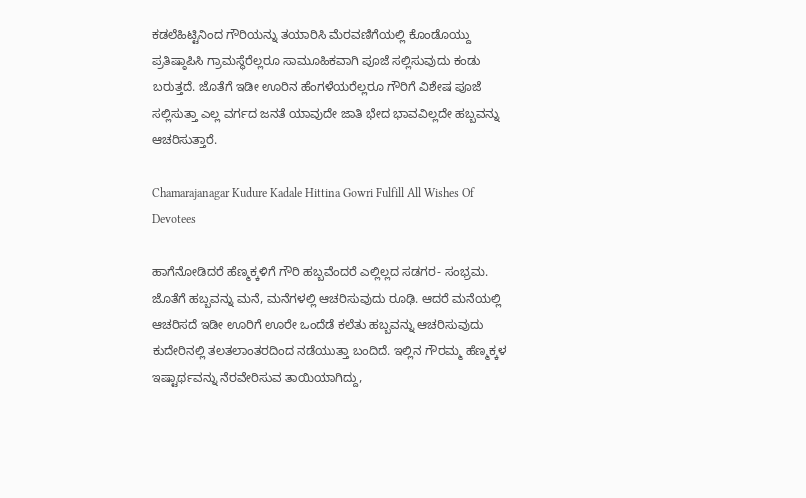ಕಡಲೆಹಿಟ್ಟಿನಿಂದ ಗೌರಿಯನ್ನು ತಯಾರಿಸಿ ಮೆರವಣಿಗೆಯಲ್ಲಿ ಕೊಂಡೊಯ್ದು ಪ್ರತಿಷ್ಠಾಪಿಸಿ ಗ್ರಾಮಸ್ಥೆರೆಲ್ಲರೂ ಸಾಮೂಹಿಕವಾಗಿ ಪೂಜೆ ಸಲ್ಲಿಸುವುದು ಕಂಡು ಬರುತ್ತದೆ. ಜೊತೆಗೆ ಇಡೀ ಊರಿನ ಹೆಂಗಳೆಯರೆಲ್ಲರೂ ಗೌರಿಗೆ ವಿಶೇಷ ಪೂಜೆ ಸಲ್ಲಿಸುತ್ತಾ ಎಲ್ಲ ವರ್ಗದ ಜನತೆ ಯಾವುದೇ ಜಾತಿ ಭೇದ ಭಾವವಿಲ್ಲದೇ ಹಬ್ಬವನ್ನು ಆಚರಿಸುತ್ತಾರೆ.

Chamarajanagar Kudure Kadale Hittina Gowri Fulfill All Wishes Of Devotees

ಹಾಗೆನೋಡಿದರೆ ಹೆಣ್ಮಕ್ಕಳಿಗೆ ಗೌರಿ ಹಬ್ಬವೆಂದರೆ ಎಲ್ಲಿಲ್ಲದ ಸಡಗರ- ಸಂಭ್ರಮ. ಜೊತೆಗೆ ಹಬ್ಬವನ್ನು ಮನೆ, ಮನೆಗಳಲ್ಲಿ ಆಚರಿಸುವುದು ರೂಢಿ. ಆದರೆ ಮನೆಯಲ್ಲಿ ಆಚರಿಸದೆ ಇಡೀ ಊರಿಗೆ ಊರೇ ಒಂದೆಡೆ ಕಲೆತು ಹಬ್ಬವನ್ನು ಆಚರಿಸುವುದು ಕುದೇರಿನಲ್ಲಿ ತಲತಲಾಂತರದಿಂದ ನಡೆಯುತ್ತಾ ಬಂದಿದೆ. ಇಲ್ಲಿನ ಗೌರಮ್ಮ ಹೆಣ್ಮಕ್ಕಳ ಇಷ್ಟಾರ್ಥವನ್ನು ನೆರವೇರಿಸುವ ತಾಯಿಯಾಗಿದ್ದು,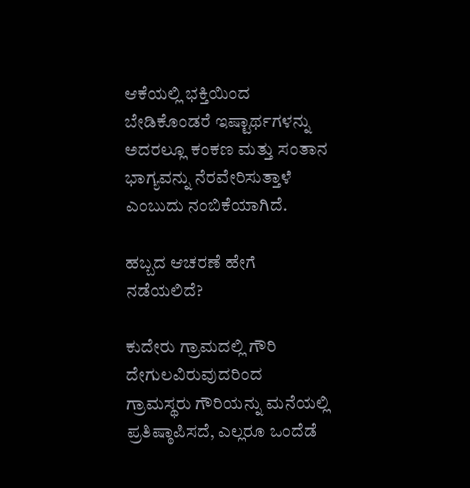ಆಕೆಯಲ್ಲಿ ಭಕ್ತಿಯಿಂದ ಬೇಡಿಕೊಂಡರೆ ಇಷ್ಟಾರ್ಥಗಳನ್ನು ಅದರಲ್ಲೂ ಕಂಕಣ ಮತ್ತು ಸಂತಾನ ಭಾಗ್ಯವನ್ನು ನೆರವೇರಿಸುತ್ತಾಳೆ ಎಂಬುದು ನಂಬಿಕೆಯಾಗಿದೆ.

ಹಬ್ಬದ ಆಚರಣೆ ಹೇಗೆ ನಡೆಯಲಿದೆ?

ಕುದೇರು ಗ್ರಾಮದಲ್ಲಿ ಗೌರಿ ದೇಗುಲವಿರುವುದರಿಂದ ಗ್ರಾಮಸ್ಥರು ಗೌರಿಯನ್ನು ಮನೆಯಲ್ಲಿ ಪ್ರತಿಷ್ಠಾಪಿಸದೆ, ಎಲ್ಲರೂ ಒಂದೆಡೆ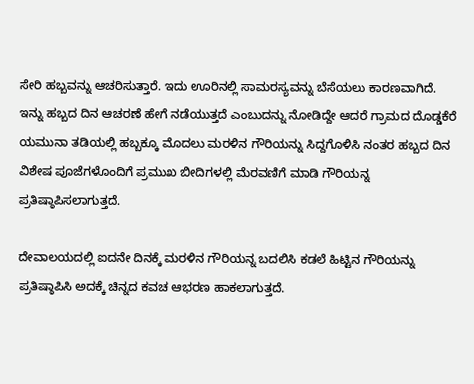ಸೇರಿ ಹಬ್ಬವನ್ನು ಆಚರಿಸುತ್ತಾರೆ. ಇದು ಊರಿನಲ್ಲಿ ಸಾಮರಸ್ಯವನ್ನು ಬೆಸೆಯಲು ಕಾರಣವಾಗಿದೆ. ಇನ್ನು ಹಬ್ಬದ ದಿನ ಆಚರಣೆ ಹೇಗೆ ನಡೆಯುತ್ತದೆ ಎಂಬುದನ್ನು ನೋಡಿದ್ದೇ ಆದರೆ ಗ್ರಾಮದ ದೊಡ್ಡಕೆರೆ ಯಮುನಾ ತಡಿಯಲ್ಲಿ ಹಬ್ಬಕ್ಕೂ ಮೊದಲು ಮರಳಿನ ಗೌರಿಯನ್ನು ಸಿದ್ದಗೊಳಿಸಿ ನಂತರ ಹಬ್ಬದ ದಿನ ವಿಶೇಷ ಪೂಜೆಗಳೊಂದಿಗೆ ಪ್ರಮುಖ ಬೀದಿಗಳಲ್ಲಿ ಮೆರವಣಿಗೆ ಮಾಡಿ ಗೌರಿಯನ್ನ ಪ್ರತಿಷ್ಠಾಪಿಸಲಾಗುತ್ತದೆ.

ದೇವಾಲಯದಲ್ಲಿ ಐದನೇ ದಿನಕ್ಕೆ ಮರಳಿನ ಗೌರಿಯನ್ನ ಬದಲಿಸಿ ಕಡಲೆ ಹಿಟ್ಟಿನ ಗೌರಿಯನ್ನು ಪ್ರತಿಷ್ಠಾಪಿಸಿ ಅದಕ್ಕೆ ಚಿನ್ನದ ಕವಚ ಆಭರಣ ಹಾಕಲಾಗುತ್ತದೆ.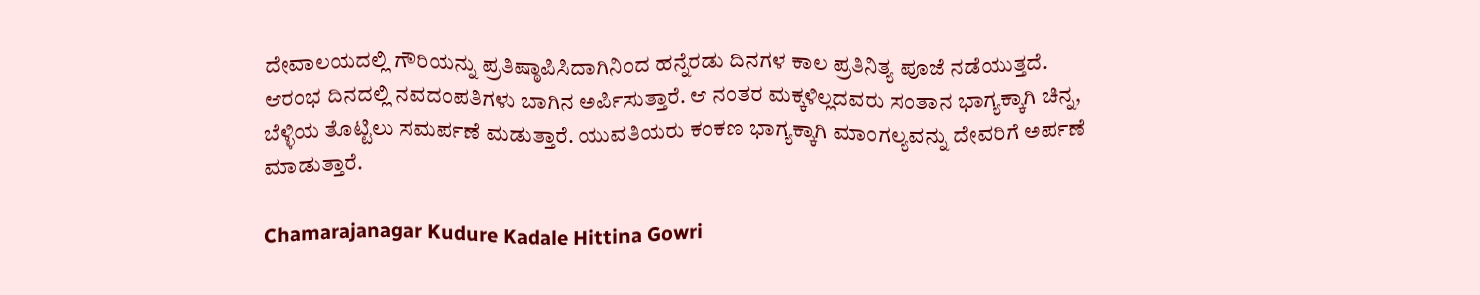ದೇವಾಲಯದಲ್ಲಿ ಗೌರಿಯನ್ನು ಪ್ರತಿಷ್ಠಾಪಿಸಿದಾಗಿನಿಂದ ಹನ್ನೆರಡು ದಿನಗಳ ಕಾಲ ಪ್ರತಿನಿತ್ಯ ಪೂಜೆ ನಡೆಯುತ್ತದೆ. ಆರಂಭ ದಿನದಲ್ಲಿ ನವದಂಪತಿಗಳು ಬಾಗಿನ ಅರ್ಪಿಸುತ್ತಾರೆ. ಆ ನಂತರ ಮಕ್ಕಳಿಲ್ಲದವರು ಸಂತಾನ ಭಾಗ್ಯಕ್ಕಾಗಿ ಚಿನ್ನ, ಬೆಳ್ಳಿಯ ತೊಟ್ಟಿಲು ಸಮರ್ಪಣೆ ಮಡುತ್ತಾರೆ. ಯುವತಿಯರು ಕಂಕಣ ಭಾಗ್ಯಕ್ಕಾಗಿ ಮಾಂಗಲ್ಯವನ್ನು ದೇವರಿಗೆ ಅರ್ಪಣೆ ಮಾಡುತ್ತಾರೆ.

Chamarajanagar Kudure Kadale Hittina Gowri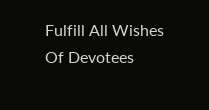Fulfill All Wishes Of Devotees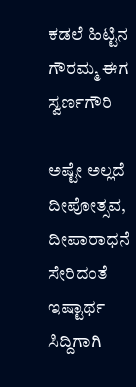ಕಡಲೆ ಹಿಟ್ಟಿನ ಗೌರಮ್ಮ ಈಗ ಸ್ವರ್ಣಗೌರಿ

ಅಷ್ಟೇ ಅಲ್ಲದೆ ದೀಪೋತ್ಸವ, ದೀಪಾರಾಧನೆ ಸೇರಿದಂತೆ ಇಷ್ಟಾರ್ಥ ಸಿದ್ದಿಗಾಗಿ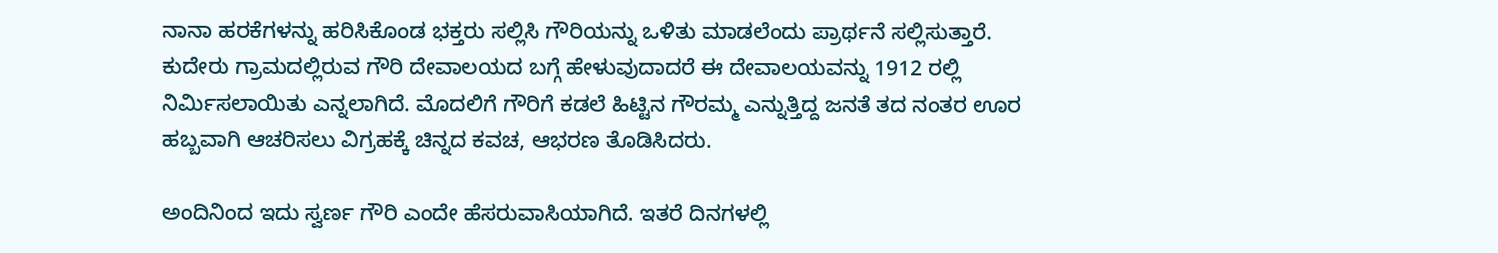ನಾನಾ ಹರಕೆಗಳನ್ನು ಹರಿಸಿಕೊಂಡ ಭಕ್ತರು ಸಲ್ಲಿಸಿ ಗೌರಿಯನ್ನು ಒಳಿತು ಮಾಡಲೆಂದು ಪ್ರಾರ್ಥನೆ ಸಲ್ಲಿಸುತ್ತಾರೆ. ಕುದೇರು ಗ್ರಾಮದಲ್ಲಿರುವ ಗೌರಿ ದೇವಾಲಯದ ಬಗ್ಗೆ ಹೇಳುವುದಾದರೆ ಈ ದೇವಾಲಯವನ್ನು 1912 ರಲ್ಲಿ ನಿರ್ಮಿಸಲಾಯಿತು ಎನ್ನಲಾಗಿದೆ. ಮೊದಲಿಗೆ ಗೌರಿಗೆ ಕಡಲೆ ಹಿಟ್ಟಿನ ಗೌರಮ್ಮ ಎನ್ನುತ್ತಿದ್ದ ಜನತೆ ತದ ನಂತರ ಊರ ಹಬ್ಬವಾಗಿ ಆಚರಿಸಲು ವಿಗ್ರಹಕ್ಕೆ ಚಿನ್ನದ ಕವಚ, ಆಭರಣ ತೊಡಿಸಿದರು.

ಅಂದಿನಿಂದ ಇದು ಸ್ವರ್ಣ ಗೌರಿ ಎಂದೇ ಹೆಸರುವಾಸಿಯಾಗಿದೆ. ಇತರೆ ದಿನಗಳಲ್ಲಿ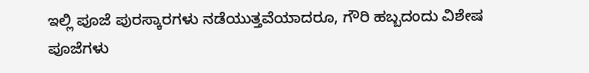ಇಲ್ಲಿ ಪೂಜೆ ಪುರಸ್ಕಾರಗಳು ನಡೆಯುತ್ತವೆಯಾದರೂ, ಗೌರಿ ಹಬ್ಬದಂದು ವಿಶೇಷ ಪೂಜೆಗಳು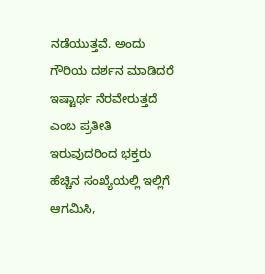ನಡೆಯುತ್ತವೆ. ಅಂದು ಗೌರಿಯ ದರ್ಶನ ಮಾಡಿದರೆ ಇಷ್ಟಾರ್ಥ ನೆರವೇರುತ್ತದೆ ಎಂಬ ಪ್ರತೀತಿ ಇರುವುದರಿಂದ ಭಕ್ತರು ಹೆಚ್ಚಿನ ಸಂಖ್ಯೆಯಲ್ಲಿ ಇಲ್ಲಿಗೆ ಆಗಮಿಸಿ,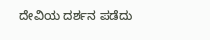ದೇವಿಯ ದರ್ಶನ ಪಡೆದು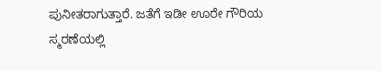ಪುನೀತರಾಗುತ್ತಾರೆ. ಜತೆಗೆ ಇಡೀ ಊರೇ ಗೌರಿಯ ಸ್ಮರಣೆಯಲ್ಲಿ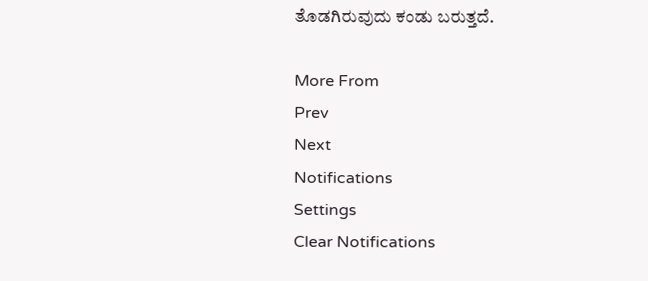ತೊಡಗಿರುವುದು ಕಂಡು ಬರುತ್ತದೆ.

More From
Prev
Next
Notifications
Settings
Clear Notifications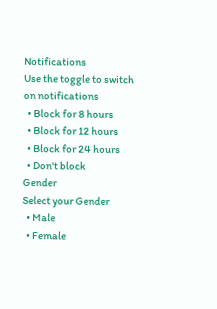Notifications
Use the toggle to switch on notifications
  • Block for 8 hours
  • Block for 12 hours
  • Block for 24 hours
  • Don't block
Gender
Select your Gender
  • Male
  • Female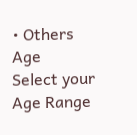• Others
Age
Select your Age Range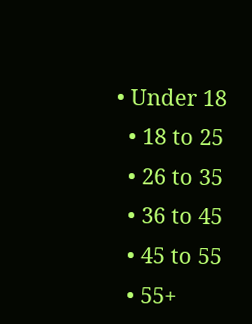• Under 18
  • 18 to 25
  • 26 to 35
  • 36 to 45
  • 45 to 55
  • 55+